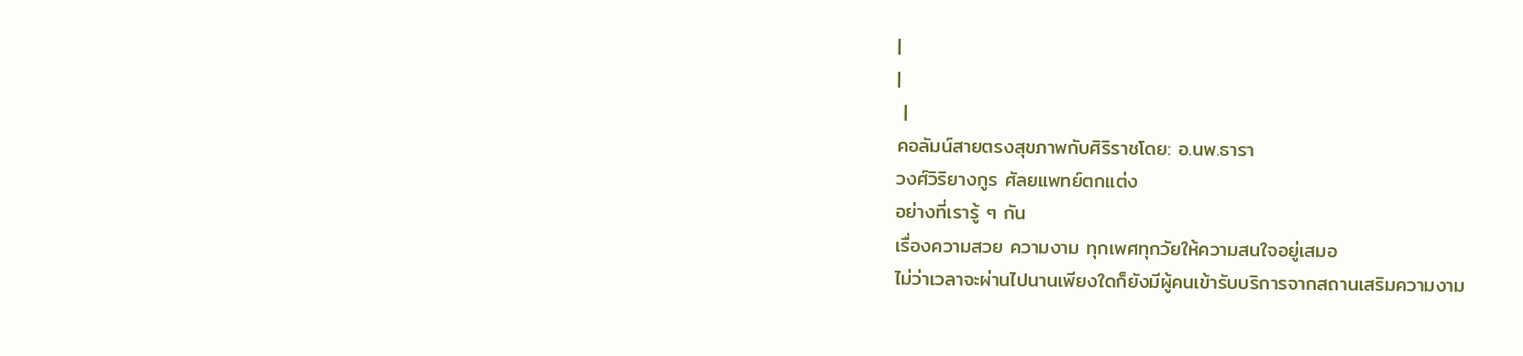|
|
 |
คอลัมน์สายตรงสุขภาพกับศิริราชโดย: อ.นพ.ธารา
วงศ์วิริยางกูร ศัลยแพทย์ตกแต่ง
อย่างที่เรารู้ ๆ กัน
เรื่องความสวย ความงาม ทุกเพศทุกวัยให้ความสนใจอยู่เสมอ
ไม่ว่าเวลาจะผ่านไปนานเพียงใดก็ยังมีผู้คนเข้ารับบริการจากสถานเสริมความงาม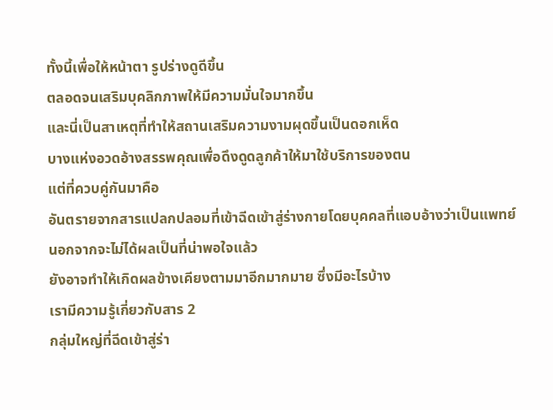ทั้งนี้เพื่อให้หน้าตา รูปร่างดูดีขึ้น
ตลอดจนเสริมบุคลิกภาพให้มีความมั่นใจมากขึ้น
และนี่เป็นสาเหตุที่ทำให้สถานเสริมความงามผุดขึ้นเป็นดอกเห็ด
บางแห่งอวดอ้างสรรพคุณเพื่อดึงดูดลูกค้าให้มาใช้บริการของตน
แต่ที่ควบคู่กันมาคือ
อันตรายจากสารแปลกปลอมที่เข้าฉีดเข้าสู่ร่างกายโดยบุคคลที่แอบอ้างว่าเป็นแพทย์
นอกจากจะไม่ได้ผลเป็นที่น่าพอใจแล้ว
ยังอาจทำให้เกิดผลข้างเคียงตามมาอีกมากมาย ซึ่งมีอะไรบ้าง
เรามีความรู้เกี่ยวกับสาร 2
กลุ่มใหญ่ที่ฉีดเข้าสู่ร่า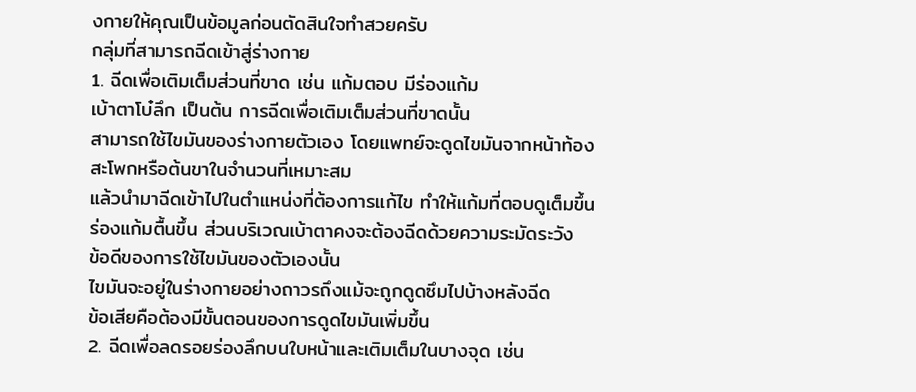งกายให้คุณเป็นข้อมูลก่อนตัดสินใจทำสวยครับ
กลุ่มที่สามารถฉีดเข้าสู่ร่างกาย
1. ฉีดเพื่อเติมเต็มส่วนที่ขาด เช่น แก้มตอบ มีร่องแก้ม
เบ้าตาโบ๋ลึก เป็นต้น การฉีดเพื่อเติมเต็มส่วนที่ขาดนั้น
สามารถใช้ไขมันของร่างกายตัวเอง โดยแพทย์จะดูดไขมันจากหน้าท้อง
สะโพกหรือต้นขาในจำนวนที่เหมาะสม
แล้วนำมาฉีดเข้าไปในตำแหน่งที่ต้องการแก้ไข ทำให้แก้มที่ตอบดูเต็มขึ้น
ร่องแก้มตื้นขึ้น ส่วนบริเวณเบ้าตาคงจะต้องฉีดด้วยความระมัดระวัง
ข้อดีของการใช้ไขมันของตัวเองนั้น
ไขมันจะอยู่ในร่างกายอย่างถาวรถึงแม้จะถูกดูดซึมไปบ้างหลังฉีด
ข้อเสียคือต้องมีขั้นตอนของการดูดไขมันเพิ่มขึ้น
2. ฉีดเพื่อลดรอยร่องลึกบนใบหน้าและเติมเต็มในบางจุด เช่น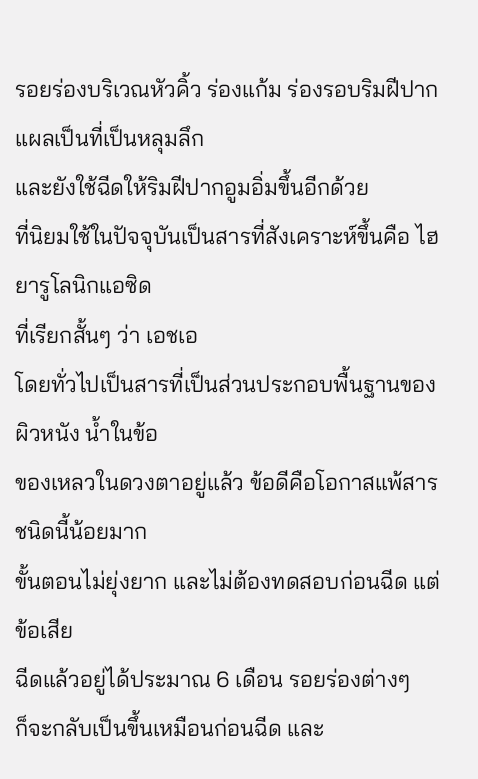รอยร่องบริเวณหัวคิ้ว ร่องแก้ม ร่องรอบริมฝีปาก แผลเป็นที่เป็นหลุมลึก
และยังใช้ฉีดให้ริมฝีปากอูมอิ่มขึ้นอีกด้วย
ที่นิยมใช้ในปัจจุบันเป็นสารที่สังเคราะห์ขึ้นคือ ไฮยารูโลนิกแอซิด
ที่เรียกสั้นๆ ว่า เอชเอ
โดยทั่วไปเป็นสารที่เป็นส่วนประกอบพื้นฐานของผิวหนัง น้ำในข้อ
ของเหลวในดวงตาอยู่แล้ว ข้อดีคือโอกาสแพ้สารชนิดนี้น้อยมาก
ขั้นตอนไม่ยุ่งยาก และไม่ต้องทดสอบก่อนฉีด แต่ข้อเสีย
ฉีดแล้วอยู่ได้ประมาณ 6 เดือน รอยร่องต่างๆ
ก็จะกลับเป็นขึ้นเหมือนก่อนฉีด และ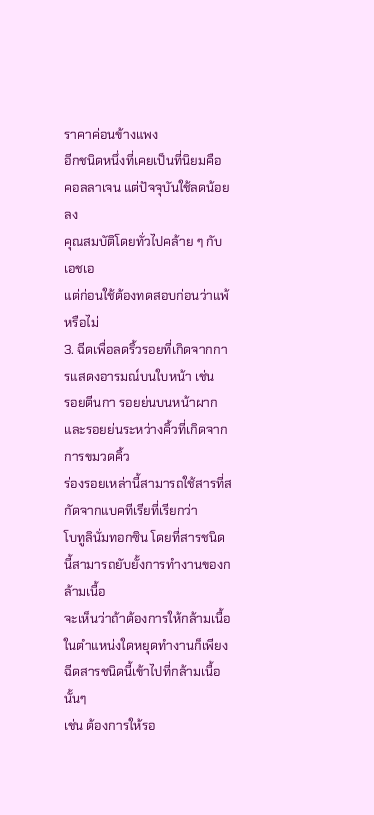ราคาค่อนข้างแพง
อีกชนิดหนึ่งที่เคยเป็นที่นิยมคือ คอลลาเจน แต่ปัจจุบันใช้ลดน้อยลง
คุณสมบัติโดยทั่วไปคล้าย ๆ กับเอชเอ
แต่ก่อนใช้ต้องทดสอบก่อนว่าแพ้หรือไม่
3. ฉีดเพื่อลดริ้วรอยที่เกิดจากการแสดงอารมณ์บนใบหน้า เช่น
รอยตีนกา รอยย่นบนหน้าผาก และรอยย่นระหว่างคิ้วที่เกิดจากการขมวดคิ้ว
ร่องรอยเหล่านี้สามารถใช้สารที่สกัดจากแบคทีเรียที่เรียกว่า
โบทูลินั่มทอกซิน โดยที่สารชนิดนี้สามารถยับยั้งการทำงานของกล้ามเนื้อ
จะเห็นว่าถ้าต้องการให้กล้ามเนื้อในตำแหน่งใดหยุดทำงานก็เพียงฉีดสารชนิดนี้เข้าไปที่กล้ามเนื้อนั้นๆ
เช่น ต้องการให้รอ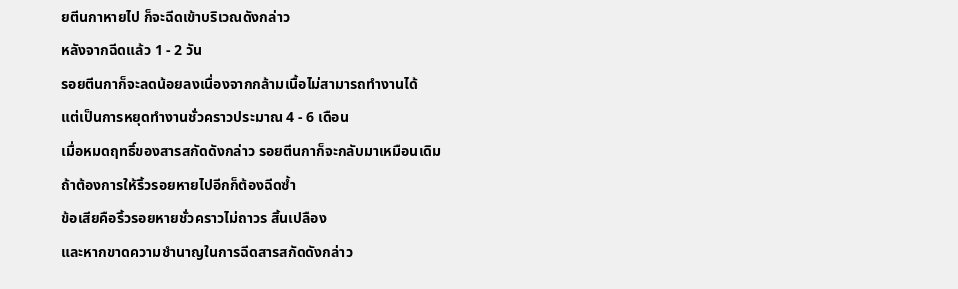ยตีนกาหายไป ก็จะฉีดเข้าบริเวณดังกล่าว
หลังจากฉีดแล้ว 1 - 2 วัน
รอยตีนกาก็จะลดน้อยลงเนื่องจากกล้ามเนื้อไม่สามารถทำงานได้
แต่เป็นการหยุดทำงานชั่วคราวประมาณ 4 - 6 เดือน
เมื่อหมดฤทธิ์ของสารสกัดดังกล่าว รอยตีนกาก็จะกลับมาเหมือนเดิม
ถ้าต้องการให้ริ้วรอยหายไปอีกก็ต้องฉีดซ้ำ
ข้อเสียคือริ้วรอยหายชั่วคราวไม่ถาวร สิ้นเปลือง
และหากขาดความชำนาญในการฉีดสารสกัดดังกล่าว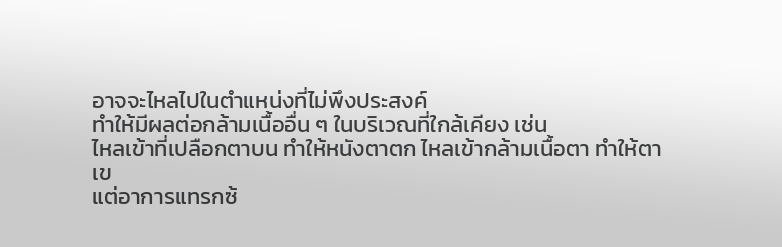อาจจะไหลไปในตำแหน่งที่ไม่พึงประสงค์
ทำให้มีผลต่อกล้ามเนื้ออื่น ๆ ในบริเวณที่ใกล้เคียง เช่น
ไหลเข้าที่เปลือกตาบน ทำให้หนังตาตก ไหลเข้ากล้ามเนื้อตา ทำให้ตาเข
แต่อาการแทรกซ้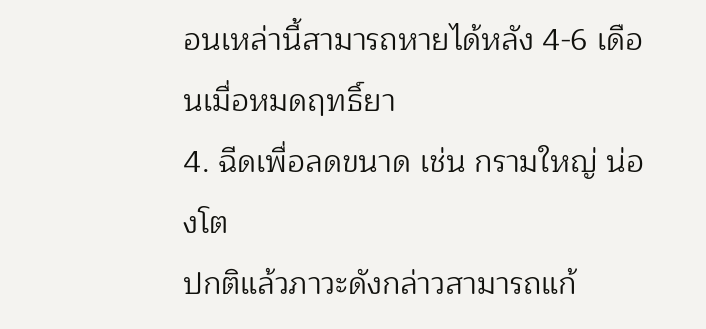อนเหล่านี้สามารถหายได้หลัง 4-6 เดือนเมื่อหมดฤทธิ์ยา
4. ฉีดเพื่อลดขนาด เช่น กรามใหญ่ น่องโต
ปกติแล้วภาวะดังกล่าวสามารถแก้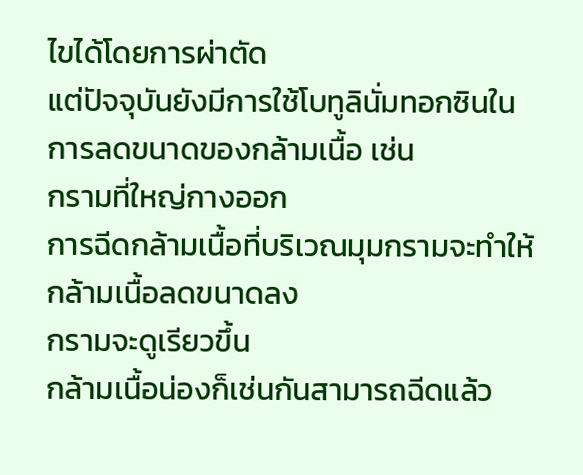ไขได้โดยการผ่าตัด
แต่ปัจจุบันยังมีการใช้โบทูลินั่มทอกซินในการลดขนาดของกล้ามเนื้อ เช่น
กรามที่ใหญ่กางออก
การฉีดกล้ามเนื้อที่บริเวณมุมกรามจะทำให้กล้ามเนื้อลดขนาดลง
กรามจะดูเรียวขึ้น
กล้ามเนื้อน่องก็เช่นกันสามารถฉีดแล้ว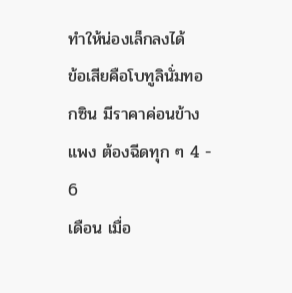ทำให้น่องเล็กลงได้
ข้อเสียคือโบทูลินั่มทอกซิน มีราคาค่อนข้างแพง ต้องฉีดทุก ๆ 4 - 6
เดือน เมื่อ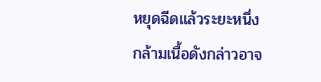หยุดฉีดแล้วระยะหนึ่ง
กล้ามเนื้อดังกล่าวอาจ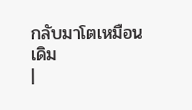กลับมาโตเหมือนเดิม
|